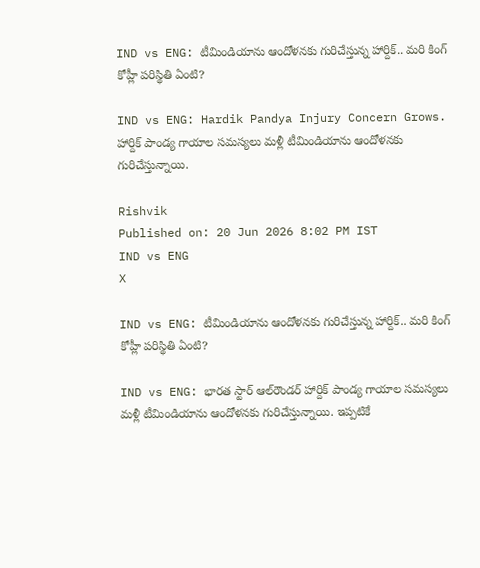IND vs ENG: టీమిండియాను ఆందోళనకు గురిచేస్తున్న హార్దిక్‌.. మరి కింగ్ కోహ్లీ పరిస్థితి ఏంటి?

IND vs ENG: Hardik Pandya Injury Concern Grows. హార్దిక్ పాండ్య గాయాల సమస్యలు మళ్లీ టీమిండియాను ఆందోళనకు గురిచేస్తున్నాయి.

Rishvik
Published on: 20 Jun 2026 8:02 PM IST
IND vs ENG
X

IND vs ENG: టీమిండియాను ఆందోళనకు గురిచేస్తున్న హార్దిక్‌.. మరి కింగ్ కోహ్లీ పరిస్థితి ఏంటి?

IND vs ENG: భారత స్టార్ ఆల్‌రౌండర్ హార్దిక్ పాండ్య గాయాల సమస్యలు మళ్లీ టీమిండియాను ఆందోళనకు గురిచేస్తున్నాయి. ఇప్పటికే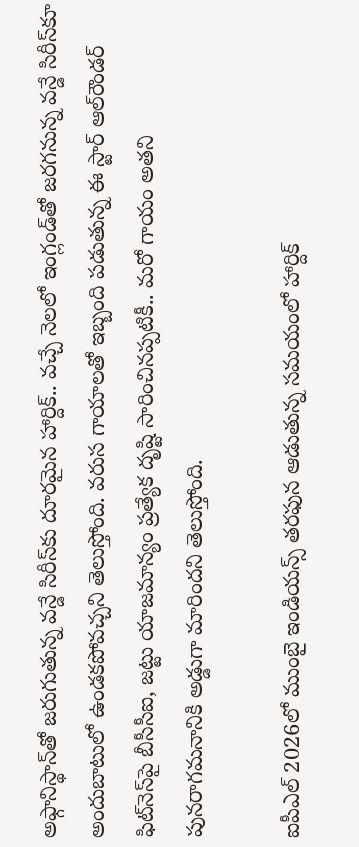అఫ్గానిస్థాన్‌తో జరుగుతున్న వన్డే సిరీస్‌కు దూరమైన హార్దిక్.. వచ్చే నెలలో ఇంగ్లండ్‌తో జరగనున్న వన్డే సిరీస్‌కూ అందుబాటులో ఉండకపోవచ్చని తెలుస్తోంది. వరుస గాయాలతో ఇబ్బంది పడుతున్న ఈ స్టార్ ఆల్‌రౌండర్ ఫిట్‌నెస్‌పై బీసీసీఐ, జట్టు యాజమాన్యం ప్రత్యేక దృష్టి సారించినప్పటికీ.. మరో గాయం అతని పునరాగమనానికి అడ్డుగా మారిందని తెలుస్తోంది.

ఐపీఎల్‌ 2026లో ముంబై ఇండియన్స్ తరఫున ఆడుతున్న సమయంలో హార్దిక్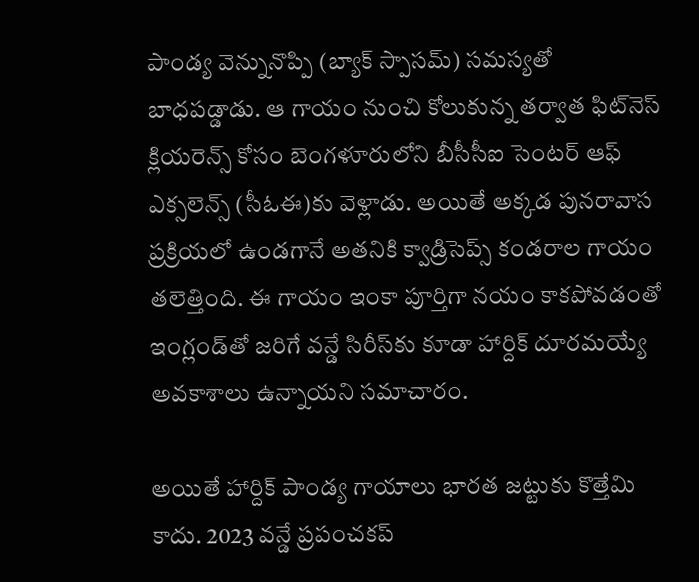పాండ్య వెన్నునొప్పి (బ్యాక్ స్పాసమ్) సమస్యతో బాధపడ్డాడు. ఆ గాయం నుంచి కోలుకున్న తర్వాత ఫిట్‌నెస్ క్లియరెన్స్ కోసం బెంగళూరులోని బీసీసీఐ సెంటర్ ఆఫ్ ఎక్సలెన్స్ (సీఓఈ)కు వెళ్లాడు. అయితే అక్కడ పునరావాస ప్రక్రియలో ఉండగానే అతనికి క్వాడ్రిసెప్స్ కండరాల గాయం తలెత్తింది. ఈ గాయం ఇంకా పూర్తిగా నయం కాకపోవడంతో ఇంగ్లండ్‌తో జరిగే వన్డే సిరీస్‌కు కూడా హార్దిక్ దూరమయ్యే అవకాశాలు ఉన్నాయని సమాచారం.

అయితే హార్దిక్ పాండ్య గాయాలు భారత జట్టుకు కొత్తేమి కాదు. 2023 వన్డే ప్రపంచకప్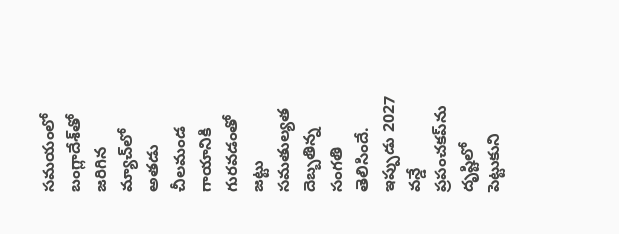సమయంలో బంగ్లాదేశ్‌తో జరిగిన మ్యాచ్‌లో అతడు చీలమండ గాయానికి గురవడంతో జట్టు సమతుల్యత దెబ్బతిన్న సంగతి తెలిసిందే. ఇప్పుడు 2027 వన్డే ప్రపంచకప్‌ను దృష్టిలో పెట్టుకుని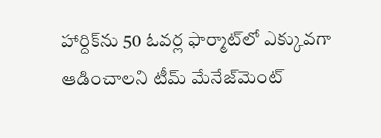హార్దిక్‌ను 50 ఓవర్ల ఫార్మాట్‌లో ఎక్కువగా ఆడించాలని టీమ్ మేనేజ్‌మెంట్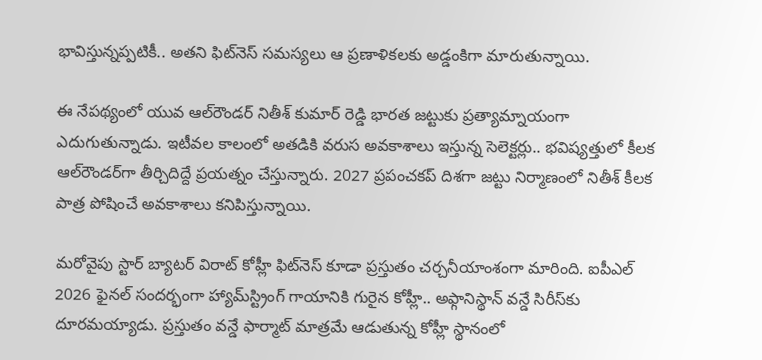భావిస్తున్నప్పటికీ.. అతని ఫిట్‌నెస్ సమస్యలు ఆ ప్రణాళికలకు అడ్డంకిగా మారుతున్నాయి.

ఈ నేపథ్యంలో యువ ఆల్‌రౌండర్ నితీశ్ కుమార్ రెడ్డి భారత జట్టుకు ప్రత్యామ్నాయంగా ఎదుగుతున్నాడు. ఇటీవల కాలంలో అతడికి వరుస అవకాశాలు ఇస్తున్న సెలెక్టర్లు.. భవిష్యత్తులో కీలక ఆల్‌రౌండర్‌గా తీర్చిదిద్దే ప్రయత్నం చేస్తున్నారు. 2027 ప్రపంచకప్ దిశగా జట్టు నిర్మాణంలో నితీశ్ కీలక పాత్ర పోషించే అవకాశాలు కనిపిస్తున్నాయి.

మరోవైపు స్టార్ బ్యాటర్ విరాట్ కోహ్లీ ఫిట్‌నెస్ కూడా ప్రస్తుతం చర్చనీయాంశంగా మారింది. ఐపీఎల్ 2026 ఫైనల్ సందర్భంగా హ్యామ్‌స్ట్రింగ్ గాయానికి గురైన కోహ్లీ.. అఫ్గానిస్థాన్ వన్డే సిరీస్‌కు దూరమయ్యాడు. ప్రస్తుతం వన్డే ఫార్మాట్ మాత్రమే ఆడుతున్న కోహ్లీ స్థానంలో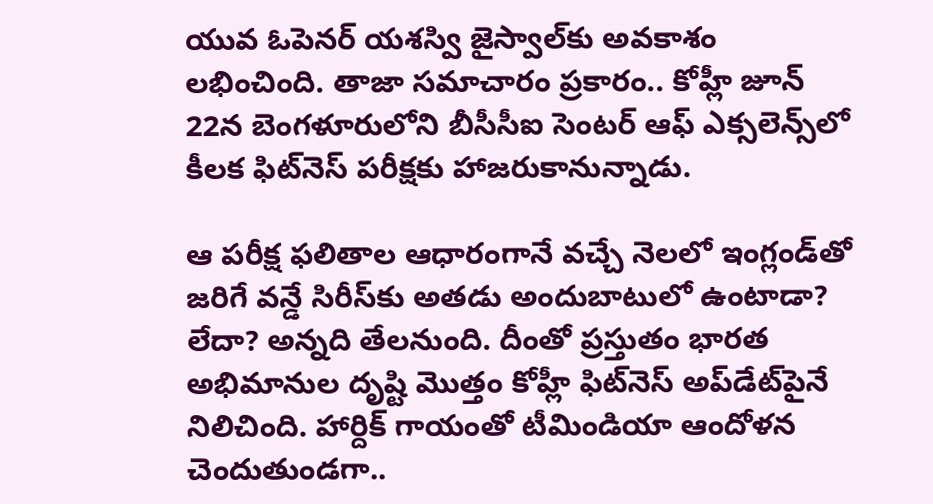యువ ఓపెనర్ యశస్వి జైస్వాల్‌కు అవకాశం లభించింది. తాజా సమాచారం ప్రకారం.. కోహ్లీ జూన్ 22న బెంగళూరులోని బీసీసీఐ సెంటర్ ఆఫ్ ఎక్సలెన్స్‌లో కీలక ఫిట్‌నెస్ పరీక్షకు హాజరుకానున్నాడు.

ఆ పరీక్ష ఫలితాల ఆధారంగానే వచ్చే నెలలో ఇంగ్లండ్‌తో జరిగే వన్డే సిరీస్‌కు అతడు అందుబాటులో ఉంటాడా? లేదా? అన్నది తేలనుంది. దీంతో ప్రస్తుతం భారత అభిమానుల దృష్టి మొత్తం కోహ్లీ ఫిట్‌నెస్ అప్‌డేట్‌పైనే నిలిచింది. హార్దిక్ గాయంతో టీమిండియా ఆందోళన చెందుతుండగా..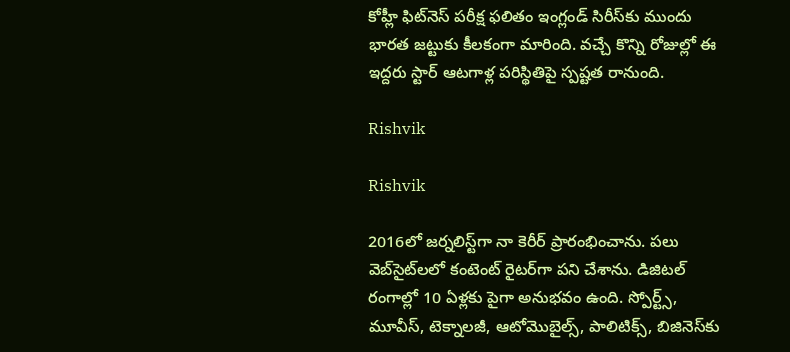కోహ్లీ ఫిట్‌నెస్ పరీక్ష ఫలితం ఇంగ్లండ్ సిరీస్‌కు ముందు భారత జట్టుకు కీలకంగా మారింది. వచ్చే కొన్ని రోజుల్లో ఈ ఇద్దరు స్టార్ ఆటగాళ్ల పరిస్థితిపై స్పష్టత రానుంది.

Rishvik

Rishvik

2016లో జర్నలిస్ట్‌గా నా కెరీర్ ప్రారంభించాను. పలు వెబ్‌సైట్‌లలో కంటెంట్ రైటర్‌గా పని చేశాను. డిజిటల్‌ రంగాల్లో 10 ఏళ్లకు పైగా అనుభవం ఉంది. స్పోర్ట్స్, మూవీస్, టెక్నాలజీ, ఆటోమొబైల్స్, పాలిటిక్స్, బిజినెస్‌కు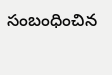సంబంధించిన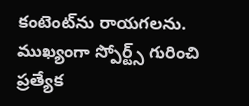కంటెంట్‌ను రాయగలను. ముఖ్యంగా స్పోర్ట్స్ గురించి ప్రత్యేక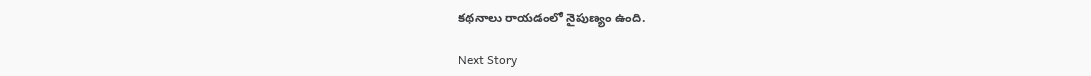కథనాలు రాయడంలో నైపుణ్యం ఉంది.

Next Story